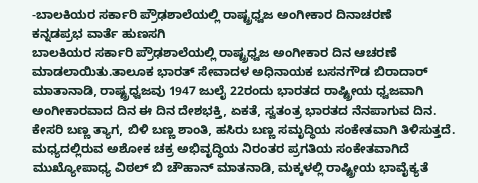-ಬಾಲಕಿಯರ ಸರ್ಕಾರಿ ಪ್ರೌಢಶಾಲೆಯಲ್ಲಿ ರಾಷ್ಟ್ರಧ್ವಜ ಅಂಗೀಕಾರ ದಿನಾಚರಣೆ
ಕನ್ನಡಪ್ರಭ ವಾರ್ತೆ ಹುಣಸಗಿ
ಬಾಲಕಿಯರ ಸರ್ಕಾರಿ ಪ್ರೌಢಶಾಲೆಯಲ್ಲಿ ರಾಷ್ಟ್ರಧ್ವಜ ಅಂಗೀಕಾರ ದಿನ ಆಚರಣೆ ಮಾಡಲಾಯಿತು.ತಾಲೂಕ ಭಾರತ್ ಸೇವಾದಳ ಅಧಿನಾಯಕ ಬಸನಗೌಡ ಬಿರಾದಾರ್ ಮಾತಾನಾಡಿ, ರಾಷ್ಟ್ರಧ್ವಜವು 1947 ಜುಲೈ 22ರಂದು ಭಾರತದ ರಾಷ್ಟ್ರೀಯ ಧ್ವಜವಾಗಿ ಅಂಗೀಕಾರವಾದ ದಿನ ಈ ದಿನ ದೇಶಭಕ್ತಿ, ಏಕತೆ, ಸ್ವತಂತ್ರ ಭಾರತದ ನೆನಪಾಗುವ ದಿನ. ಕೇಸರಿ ಬಣ್ಣ ತ್ಯಾಗ, ಬಿಳಿ ಬಣ್ಣ ಶಾಂತಿ, ಹಸಿರು ಬಣ್ಣ ಸಮೃದ್ಧಿಯ ಸಂಕೇತವಾಗಿ ತಿಳಿಸುತ್ತದೆ. ಮಧ್ಯದಲ್ಲಿರುವ ಅಶೋಕ ಚಕ್ರ ಅಭಿವೃದ್ಧಿಯ ನಿರಂತರ ಪ್ರಗತಿಯ ಸಂಕೇತವಾಗಿದೆ
ಮುಖ್ಯೋಪಾಧ್ಯ ವಿಠಲ್ ಬಿ ಚೌಹಾನ್ ಮಾತನಾಡಿ, ಮಕ್ಕಳಲ್ಲಿ ರಾಷ್ಟ್ರೀಯ ಭಾವೈಕ್ಯತೆ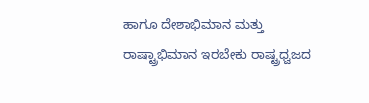ಹಾಗೂ ದೇಶಾಭಿಮಾನ ಮತ್ತು ರಾಷ್ಟ್ರಾಭಿಮಾನ ಇರಬೇಕು ರಾಷ್ಟ್ರಧ್ವಜದ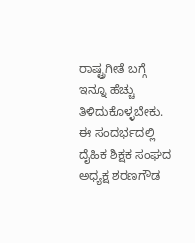ರಾಷ್ಟ್ರಗೀತೆ ಬಗ್ಗೆ ಇನ್ನೂ ಹೆಚ್ಚು ತಿಳಿದುಕೊಳ್ಳಬೇಕು.
ಈ ಸಂದರ್ಭದಲ್ಲಿ ದೈಹಿಕ ಶಿಕ್ಷಕ ಸಂಘದ ಅಧ್ಯಕ್ಷ ಶರಣಗೌಡ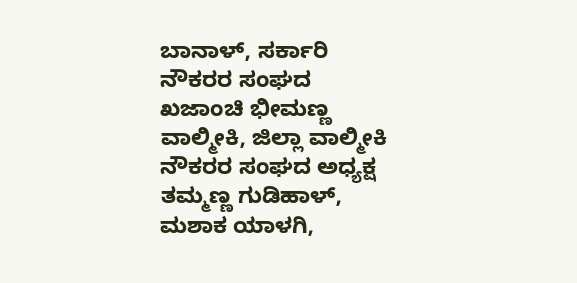ಬಾನಾಳ್, ಸರ್ಕಾರಿ ನೌಕರರ ಸಂಘದ ಖಜಾಂಚಿ ಭೀಮಣ್ಣ ವಾಲ್ಮೀಕಿ, ಜಿಲ್ಲಾ ವಾಲ್ಮೀಕಿ ನೌಕರರ ಸಂಘದ ಅಧ್ಯಕ್ಷ ತಮ್ಮಣ್ಣ ಗುಡಿಹಾಳ್, ಮಶಾಕ ಯಾಳಗಿ,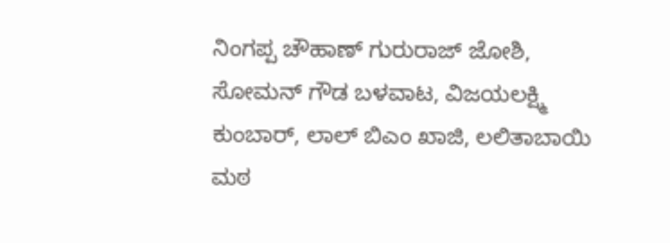ನಿಂಗಪ್ಪ ಚೌಹಾಣ್ ಗುರುರಾಜ್ ಜೋಶಿ, ಸೋಮನ್ ಗೌಡ ಬಳವಾಟ, ವಿಜಯಲಕ್ಷ್ಮಿ ಕುಂಬಾರ್, ಲಾಲ್ ಬಿಎಂ ಖಾಜಿ, ಲಲಿತಾಬಾಯಿ ಮಠ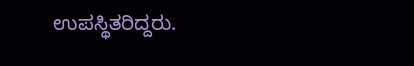ಉಪಸ್ಥಿತರಿದ್ದರು.